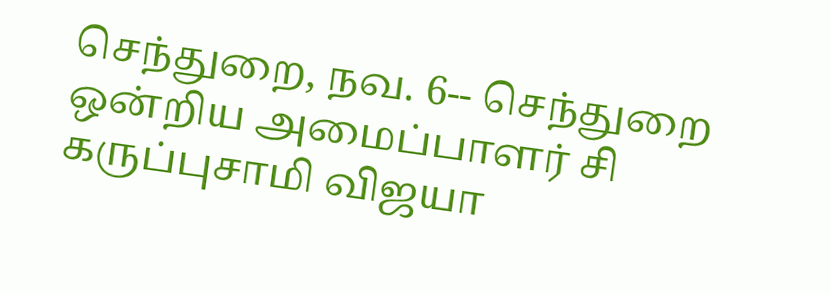செந்துறை, நவ. 6-- செந்துறை ஒன்றிய அமைப்பாளர் சி கருப்புசாமி விஜயா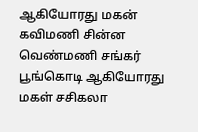ஆகியோரது மகன் கவிமணி சின்ன வெண்மணி சங்கர் பூங்கொடி ஆகியோரது மகள் சசிகலா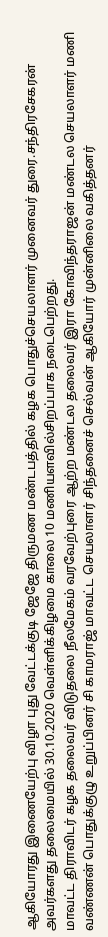ஆகியோரது இணையேற்பு விழா புது வேட்டக்குடி ஜேஜே திருமண மண்டபத்தில் கழக பொதுச்செயலாளர் முனைவர் துரை.சந்திரசேகரன் அவர்களது தலைமையில் 30.10.2020 வெள்ளிக்கிழமை காலை 10 மணியளவில்சிறப்பாக நடைபெற்றது.
மாவட்ட திராவிடர் கழக தலைவர் விடுதலை நீலமேகம் வரவேற்புரை ஆற்ற மண்டல தலைவர் இரா கோவிந்தராஜன் மண்டல செயலாளர் மணி வண்ணன் பொதுக்குழு உறுப்பினர் சி காமராஜ் மாவட்ட செயலாளர் சிந்தனைச் செல்வன் ஆகியோர் முன்னிலை வகித்தனர்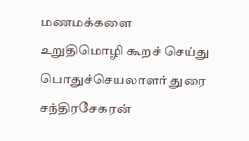மணமக்களை உறுதிமொழி கூறச் செய்து பொதுச்செயலாளர் துரை சந்திரசேகரன்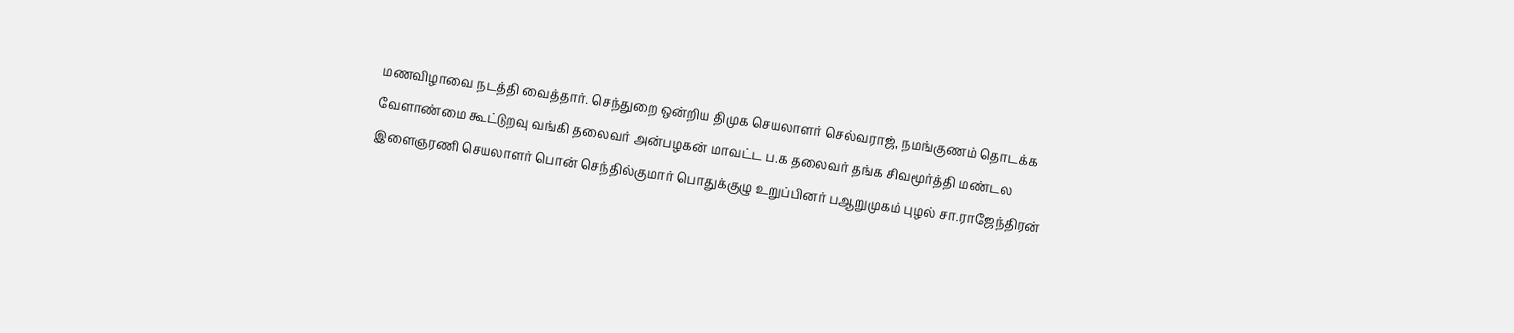மணவிழாவை நடத்தி வைத்தார். செந்துறை ஒன்றிய திமுக செயலாளர் செல்வராஜ், நமங்குணம் தொடக்க வேளாண்மை கூட்டுறவு வங்கி தலைவர் அன்பழகன் மாவட்ட ப.க தலைவர் தங்க சிவமூர்த்தி மண்டல இளைஞரணி செயலாளர் பொன் செந்தில்குமார் பொதுக்குழு உறுப்பினர் பஆறுமுகம் புழல் சா.ராஜேந்திரன்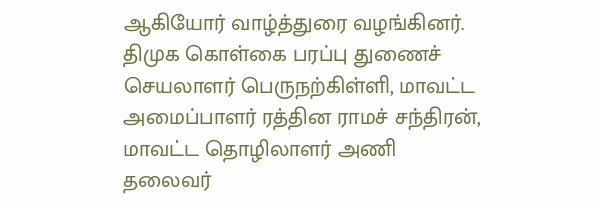ஆகியோர் வாழ்த்துரை வழங்கினர்.
திமுக கொள்கை பரப்பு துணைச் செயலாளர் பெருநற்கிள்ளி, மாவட்ட அமைப்பாளர் ரத்தின ராமச் சந்திரன், மாவட்ட தொழிலாளர் அணி தலைவர்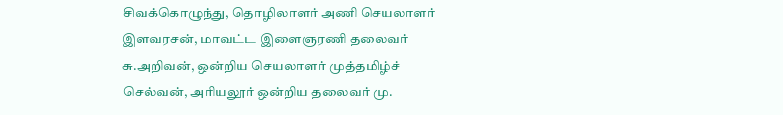சிவக்கொழுந்து, தொழிலாளர் அணி செயலாளர் இளவரசன், மாவட்ட இளைஞரணி தலைவர் சு.அறிவன், ஒன்றிய செயலாளர் முத்தமிழ்ச் செல்வன், அரியலூர் ஒன்றிய தலைவர் மு.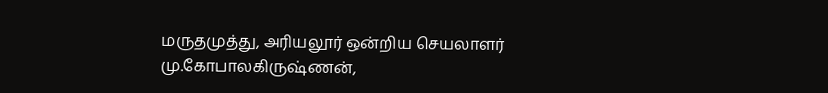மருதமுத்து, அரியலூர் ஒன்றிய செயலாளர் மு.கோபாலகிருஷ்ணன்,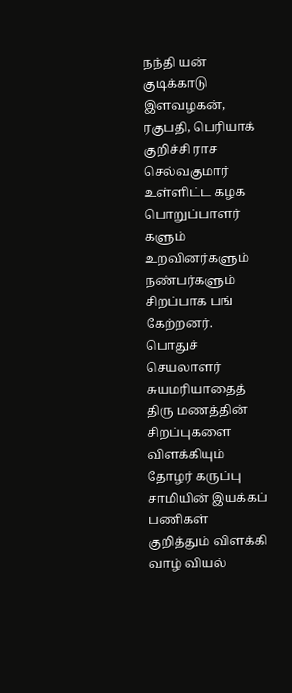நந்தி யன் குடிக்காடு இளவழகன், ரகுபதி, பெரியாக் குறிச்சி ராச செல்வகுமார் உள்ளிட்ட கழக பொறுப்பாளர் களும் உறவினர்களும் நண்பர்களும் சிறப்பாக பங் கேற்றனர். பொதுச் செயலாளர் சுயமரியாதைத் திரு மணத்தின் சிறப்புகளை விளக்கியும் தோழர் கருப்பு சாமியின் இயக்கப் பணிகள் குறித்தும் விளக்கி வாழ் வியல்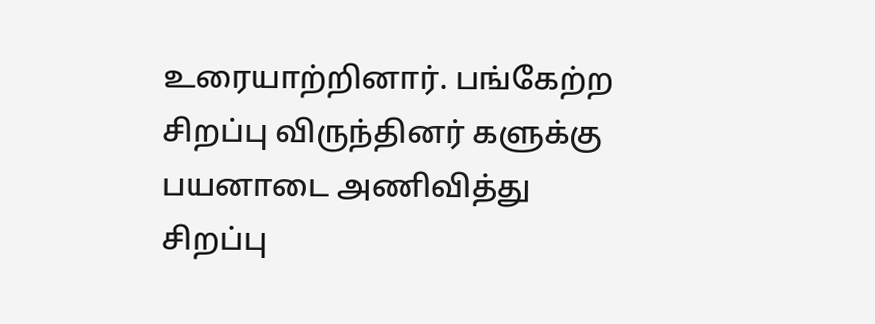உரையாற்றினார். பங்கேற்ற சிறப்பு விருந்தினர் களுக்கு பயனாடை அணிவித்து சிறப்பு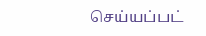செய்யப்பட்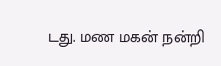டது. மண மகன் நன்றி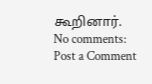கூறினார்.
No comments:
Post a Comment